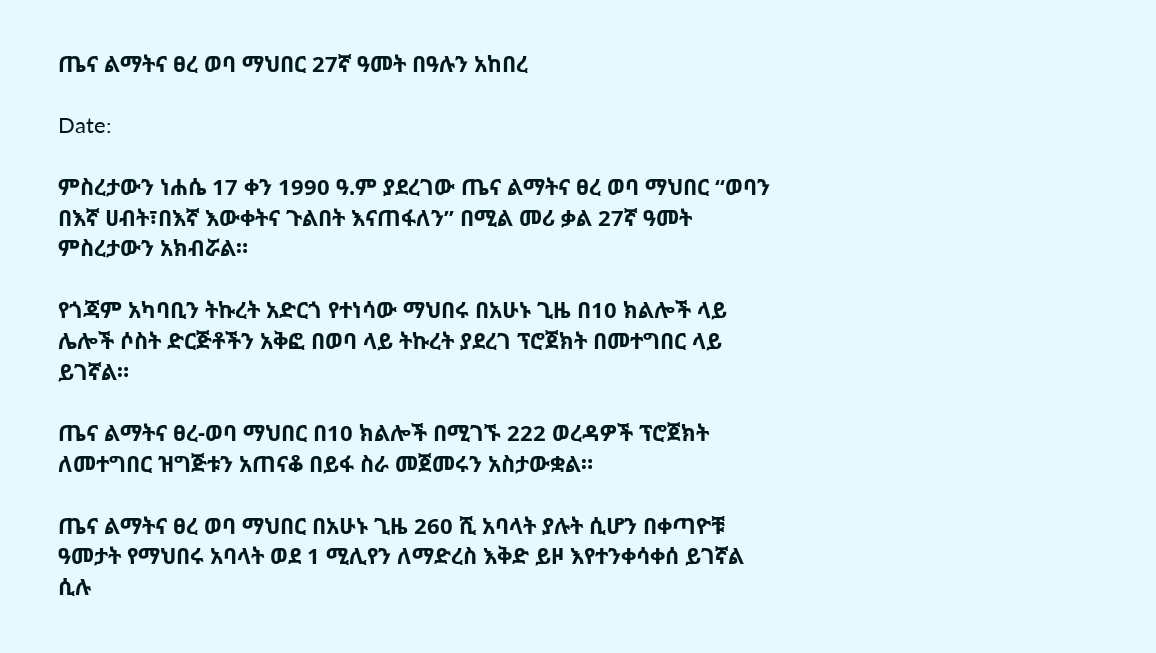ጤና ልማትና ፀረ ወባ ማህበር 27ኛ ዓመት በዓሉን አከበረ

Date:

ምስረታውን ነሐሴ 17 ቀን 1990 ዓ.ም ያደረገው ጤና ልማትና ፀረ ወባ ማህበር “ወባን በእኛ ሀብት፣በእኛ እውቀትና ጉልበት እናጠፋለን” በሚል መሪ ቃል 27ኛ ዓመት ምስረታውን አክብሯል።

የጎጃም አካባቢን ትኩረት አድርጎ የተነሳው ማህበሩ በአሁኑ ጊዜ በ10 ክልሎች ላይ ሌሎች ሶስት ድርጅቶችን አቅፎ በወባ ላይ ትኩረት ያደረገ ፕሮጀክት በመተግበር ላይ ይገኛል።

ጤና ልማትና ፀረ-ወባ ማህበር በ10 ክልሎች በሚገኙ 222 ወረዳዎች ፕሮጀክት ለመተግበር ዝግጅቱን አጠናቆ በይፋ ስራ መጀመሩን አስታውቋል።

ጤና ልማትና ፀረ ወባ ማህበር በአሁኑ ጊዜ 260 ሺ አባላት ያሉት ሲሆን በቀጣዮቹ ዓመታት የማህበሩ አባላት ወደ 1 ሚሊየን ለማድረስ እቅድ ይዞ እየተንቀሳቀሰ ይገኛል ሲሉ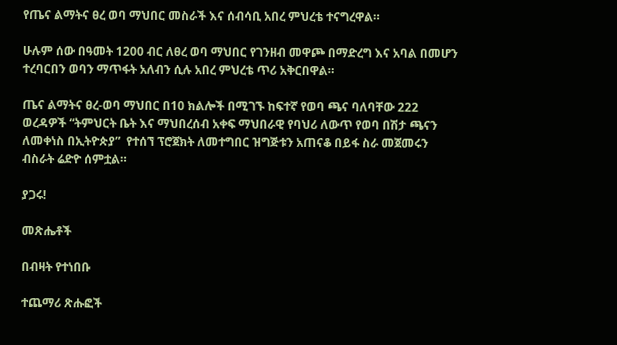የጤና ልማትና ፀረ ወባ ማህበር መስራች እና ሰብሳቢ አበረ ምህረቴ ተናግረዋል።

ሁሉም ሰው በዓመት 1200 ብር ለፀረ ወባ ማህበር የገንዘብ መዋጮ በማድረግ እና አባል በመሆን ተረባርበን ወባን ማጥፋት አለብን ሲሉ አበረ ምህረቴ ጥሪ አቅርበዋል።

ጤና ልማትና ፀረ-ወባ ማህበር በ10 ክልሎች በሚገኙ ከፍተኛ የወባ ጫና ባለባቸው 222 ወረዳዎች “ትምህርት ቤት እና ማህበረሰብ አቀፍ ማህበራዊ የባህሪ ለውጥ የወባ በሽታ ጫናን ለመቀነስ በኢትዮጵያ”  የተሰኘ ፕሮጀክት ለመተግበር ዝግጅቱን አጠናቆ በይፋ ስራ መጀመሩን ብስራት ሬድዮ ሰምቷል።

ያጋሩ!

መጽሔቶች

በብዛት የተነበቡ

ተጨማሪ ጽሑፎች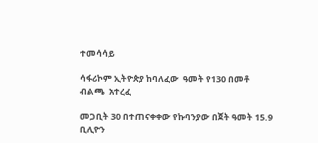ተመሳሳይ

ሳፋሪኮም ኢትዮጵያ ከባለፈው  ዓመት የ130 በመቶ ብልጫ  አተረፈ

መጋቢት 30 በተጠናቀቀው የኩባንያው በጀት ዓመት 15.9 ቢሊዮን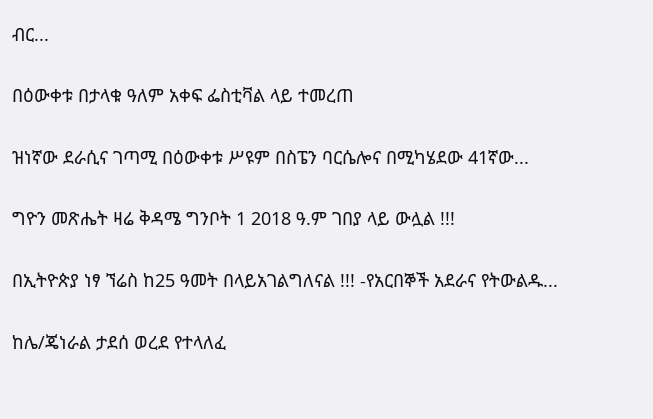ብር...

በዕውቀቱ በታላቁ ዓለም አቀፍ ፌስቲቫል ላይ ተመረጠ

ዝነኛው ደራሲና ገጣሚ በዕውቀቱ ሥዩም በስፔን ባርሴሎና በሚካሄደው 41ኛው...

ግዮን መጽሔት ዛሬ ቅዳሜ ግንቦት 1 2018 ዓ.ም ገበያ ላይ ውሏል !!!

በኢትዮጵያ ነፃ ኘሬስ ከ25 ዓመት በላይአገልግለናል !!! -የአርበኞች አደራና የትውልዱ...

ከሌ/ጄነራል ታደሰ ወረደ የተላለፈ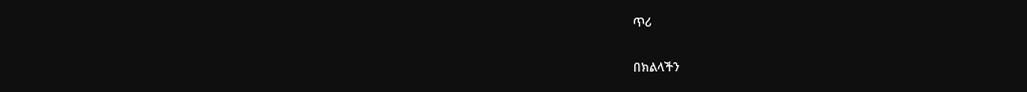ጥሪ

በክልላችን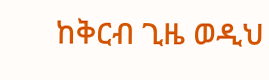ከቅርብ ጊዜ ወዲህ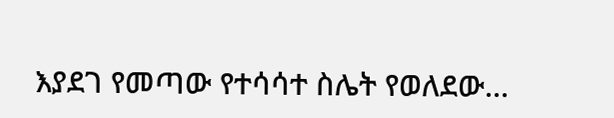እያደገ የመጣው የተሳሳተ ስሌት የወለደው...